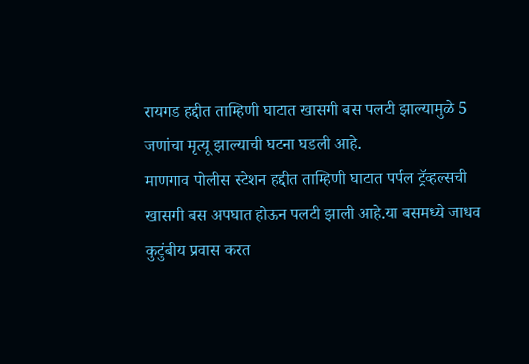रायगड हद्दीत ताम्हिणी घाटात खासगी बस पलटी झाल्यामुळे 5 जणांचा मृत्यू झाल्याची घटना घडली आहे.
माणगाव पोलीस स्टेशन हद्दीत ताम्हिणी घाटात पर्पल ट्रॅव्हल्सची खासगी बस अपघात होऊन पलटी झाली आहे.या बसमध्ये जाधव कुटुंबीय प्रवास करत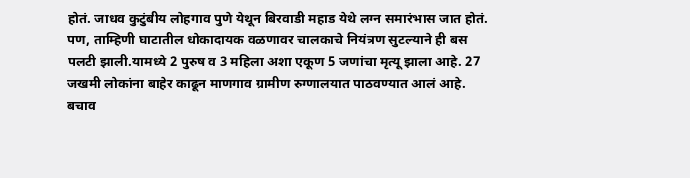होतं. जाधव कुटुंबीय लोहगाव पुणे येथून बिरवाडी महाड येथे लग्न समारंभास जात होतं.
पण, ताम्हिणी घाटातील धोकादायक वळणावर चालकाचे नियंत्रण सुटल्याने ही बस पलटी झाली.यामध्ये 2 पुरुष व 3 महिला अशा एकूण 5 जणांचा मृत्यू झाला आहे. 27 जखमी लोकांना बाहेर काढून माणगाव ग्रामीण रुग्णालयात पाठवण्यात आलं आहे.
बचाव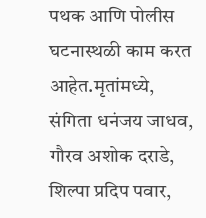पथक आणि पोलीस घटनास्थळी काम करत आहेत.मृतांमध्ये, संगिता धनंजय जाधव, गौरव अशोक दराडे, शिल्पा प्रदिप पवार,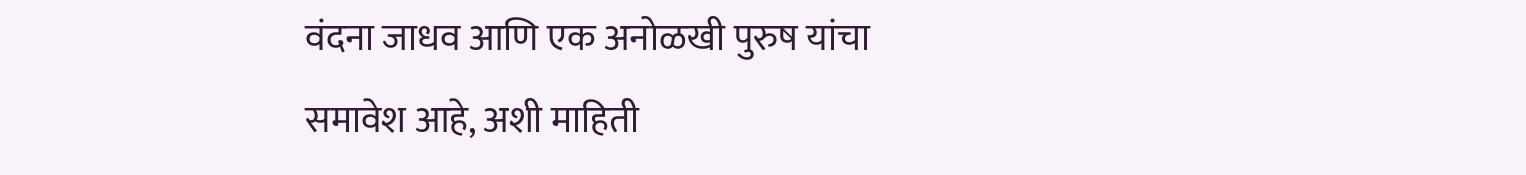वंदना जाधव आणि एक अनोळखी पुरुष यांचा समावेश आहे, अशी माहिती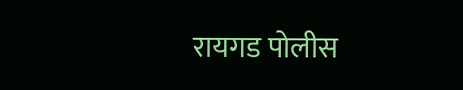रायगड पोलीस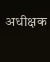अधीक्षक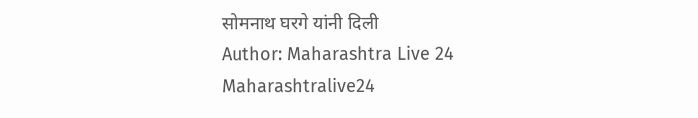सोमनाथ घरगे यांनी दिली
Author: Maharashtra Live 24
Maharashtralive24